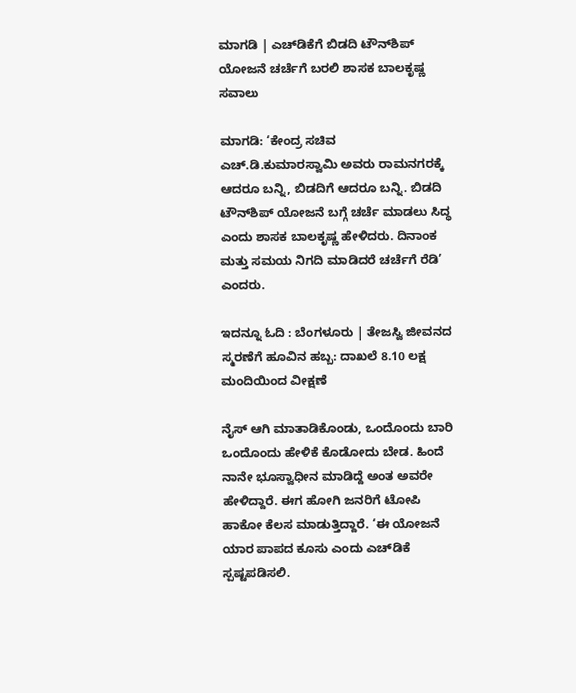ಮಾಗಡಿ | ಎಚ್‌ಡಿಕೆಗೆ ಬಿಡದಿ ಟೌನ್‌ಶಿಪ್ ಯೋಜನೆ ಚರ್ಚೆಗೆ ಬರಲಿ ಶಾಸಕ ಬಾಲಕೃಷ್ಣ ಸವಾಲು

ಮಾಗಡಿ: ‘ಕೇಂದ್ರ ಸಚಿವ ಎಚ್‌.ಡಿ.ಕುಮಾರಸ್ವಾಮಿ ಅವರು ರಾಮನಗರಕ್ಕೆ ಆದರೂ ಬನ್ನಿ, ಬಿಡದಿಗೆ ಆದರೂ ಬನ್ನಿ. ಬಿಡದಿ ಟೌನ್‌ಶಿಪ್ ಯೋಜನೆ ಬಗ್ಗೆ ಚರ್ಚೆ ಮಾಡಲು ಸಿದ್ಧ ಎಂದು ಶಾಸಕ ಬಾಲಕೃಷ್ಣ ಹೇಳಿದರು. ದಿನಾಂಕ ಮತ್ತು ಸಮಯ ನಿಗದಿ ಮಾಡಿದರೆ ಚರ್ಚೆಗೆ ರೆಡಿ’ ಎಂದರು.

ಇದನ್ನೂ ಓದಿ : ಬೆಂಗಳೂರು | ತೇಜಸ್ವಿ ಜೀವನದ ಸ್ಮರಣೆಗೆ ಹೂವಿನ ಹಬ್ಬ: ದಾಖಲೆ 8.10 ಲಕ್ಷ ಮಂದಿಯಿಂದ ವೀಕ್ಷಣೆ

ನೈಸ್ ಆಗಿ ಮಾತಾಡಿಕೊಂಡು, ಒಂದೊಂದು ಬಾರಿ ಒಂದೊಂದು ಹೇಳಿಕೆ ಕೊಡೋದು ಬೇಡ. ಹಿಂದೆ ನಾನೇ ಭೂಸ್ವಾಧೀನ ಮಾಡಿದ್ದೆ ಅಂತ ಅವರೇ ಹೇಳಿದ್ದಾರೆ. ಈಗ ಹೋಗಿ ಜನರಿಗೆ ಟೋಪಿ ಹಾಕೋ ಕೆಲಸ ಮಾಡುತ್ತಿದ್ದಾರೆ. ‘ಈ ಯೋಜನೆ ಯಾರ ಪಾಪದ ಕೂಸು ಎಂದು ಎಚ್‌ಡಿಕೆ ಸ್ಪಷ್ಟಪಡಿಸಲಿ.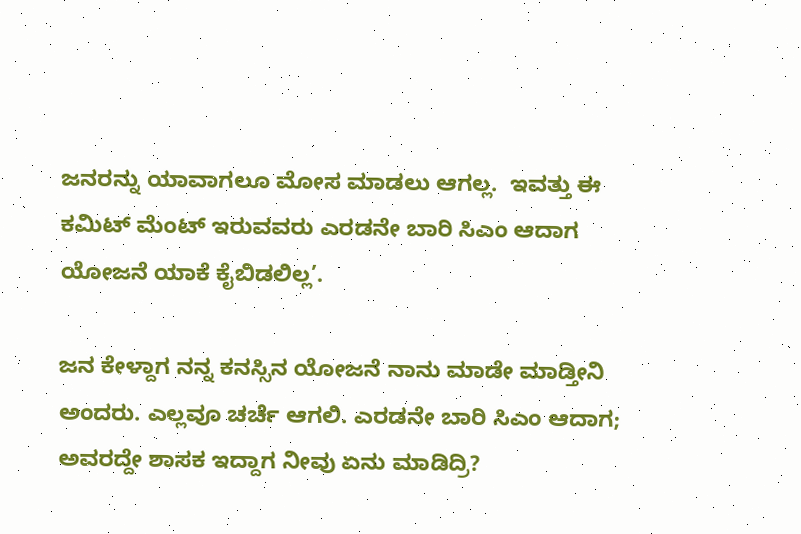ಜನರನ್ನು ಯಾವಾಗಲೂ ಮೋಸ ಮಾಡಲು ಆಗಲ್ಲ.  ಇವತ್ತು ಈ ಕಮಿಟ್ ಮೆಂಟ್ ಇರುವವರು ಎರಡನೇ ಬಾರಿ ಸಿಎಂ ಆದಾಗ ಯೋಜನೆ ಯಾಕೆ ಕೈಬಿಡಲಿಲ್ಲ’.

ಜನ ಕೇಳ್ದಾಗ ನನ್ನ ಕನಸ್ಸಿನ ಯೋಜನೆ ನಾನು ಮಾಡೇ ಮಾಡ್ತೀನಿ ಅಂದರು. ಎಲ್ಲವೂ ಚರ್ಚೆ ಆಗಲಿ. ಎರಡನೇ ಬಾರಿ ಸಿಎಂ ಆದಾಗ; ಅವರದ್ದೇ ಶಾಸಕ ಇದ್ದಾಗ ನೀವು ಏನು ಮಾಡಿದ್ರಿ?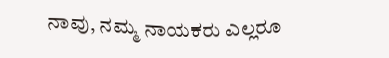ನಾವು, ನಮ್ಮ ನಾಯಕರು ಎಲ್ಲರೂ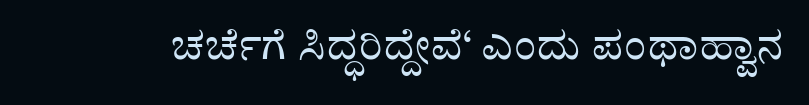ಚರ್ಚೆಗೆ ಸಿದ್ಧರಿದ್ದೇವೆ‘ ಎಂದು ಪಂಥಾಹ್ವಾನ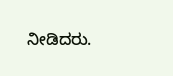ನೀಡಿದರು.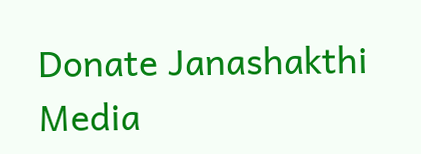Donate Janashakthi Media